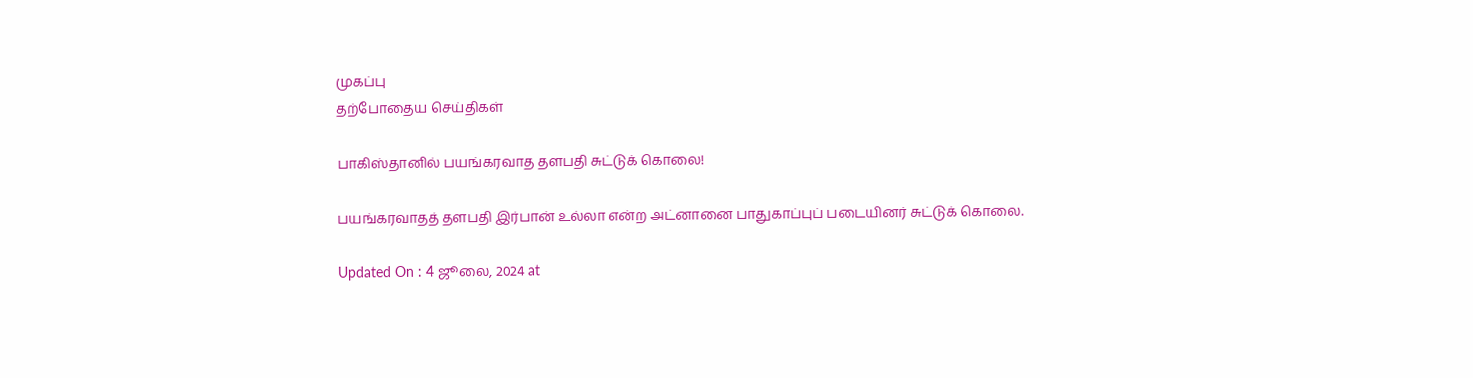முகப்பு
தற்போதைய செய்திகள்

பாகிஸ்தானில் பயங்கரவாத தளபதி சுட்டுக் கொலை!

பயங்கரவாதத் தளபதி இர்பான் உல்லா என்ற அட்னானை பாதுகாப்புப் படையினர் சுட்டுக் கொலை.

Updated On : 4 ஜூலை, 2024 at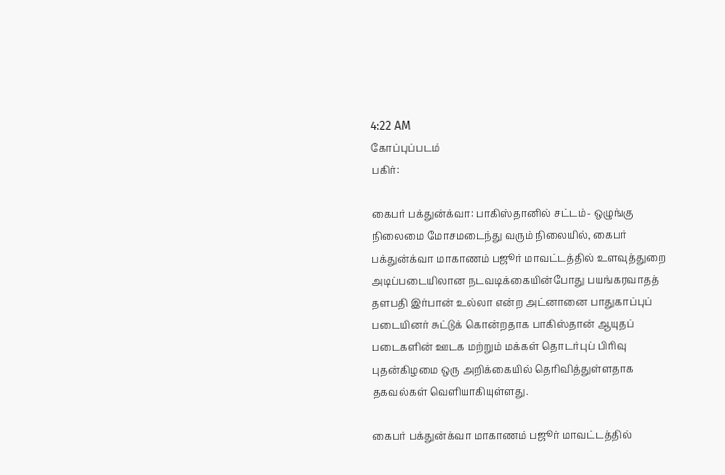4:22 AM
கோப்புப்படம்
பகிர்:

கைபர் பக்துன்க்வா: பாகிஸ்தானில் சட்டம்- ஒழுங்கு நிலைமை மோசமடைந்து வரும் நிலையில், கைபர் பக்துன்க்வா மாகாணம் பஜூர் மாவட்டத்தில் உளவுத்துறை அடிப்படையிலான நடவடிக்கையின்போது பயங்கரவாதத் தளபதி இர்பான் உல்லா என்ற அட்னானை பாதுகாப்புப் படையினர் சுட்டுக் கொன்றதாக பாகிஸ்தான் ஆயுதப் படைகளின் ஊடக மற்றும் மக்கள் தொடர்புப் பிரிவு புதன்கிழமை ஒரு அறிக்கையில் தெரிவித்துள்ளதாக தகவல்கள் வெளியாகியுள்ளது.

கைபர் பக்துன்க்வா மாகாணம் பஜூர் மாவட்டத்தில்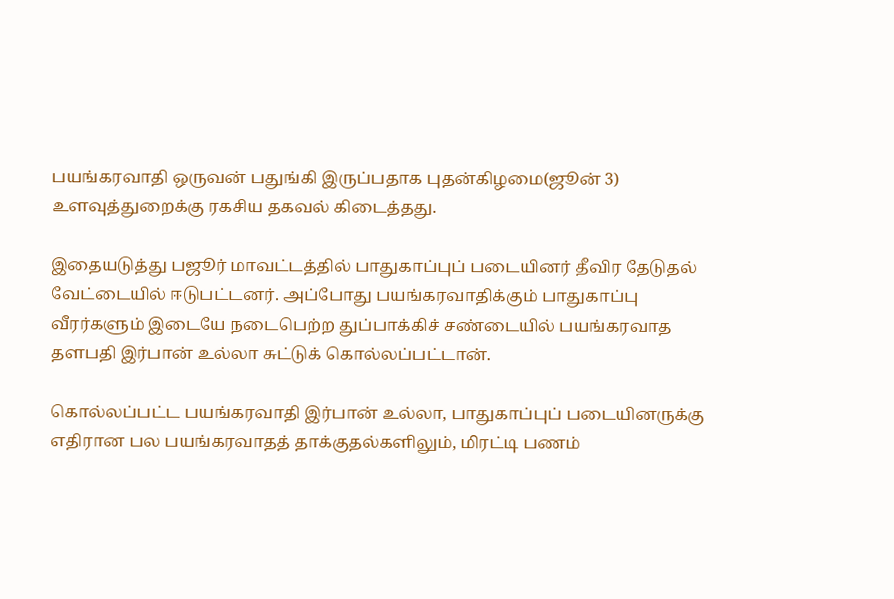பயங்கரவாதி ஒருவன் பதுங்கி இருப்பதாக புதன்கிழமை(ஜூன் 3) உளவுத்துறைக்கு ரகசிய தகவல் கிடைத்தது.

இதையடுத்து பஜூர் மாவட்டத்தில் பாதுகாப்புப் படையினர் தீவிர தேடுதல் வேட்டையில் ஈடுபட்டனர். அப்போது பயங்கரவாதிக்கும் பாதுகாப்பு வீரர்களும் இடையே நடைபெற்ற துப்பாக்கிச் சண்டையில் பயங்கரவாத தளபதி இர்பான் உல்லா சுட்டுக் கொல்லப்பட்டான்.

கொல்லப்பட்ட பயங்கரவாதி இர்பான் உல்லா, பாதுகாப்புப் படையினருக்கு எதிரான பல பயங்கரவாதத் தாக்குதல்களிலும், மிரட்டி பணம்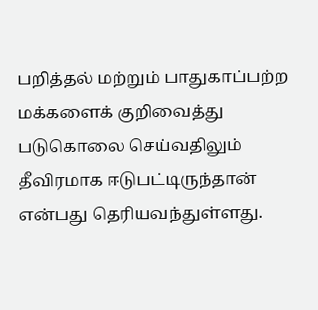பறித்தல் மற்றும் பாதுகாப்பற்ற மக்களைக் குறிவைத்து படுகொலை செய்வதிலும் தீவிரமாக ஈடுபட்டிருந்தான் என்பது தெரியவந்துள்ளது.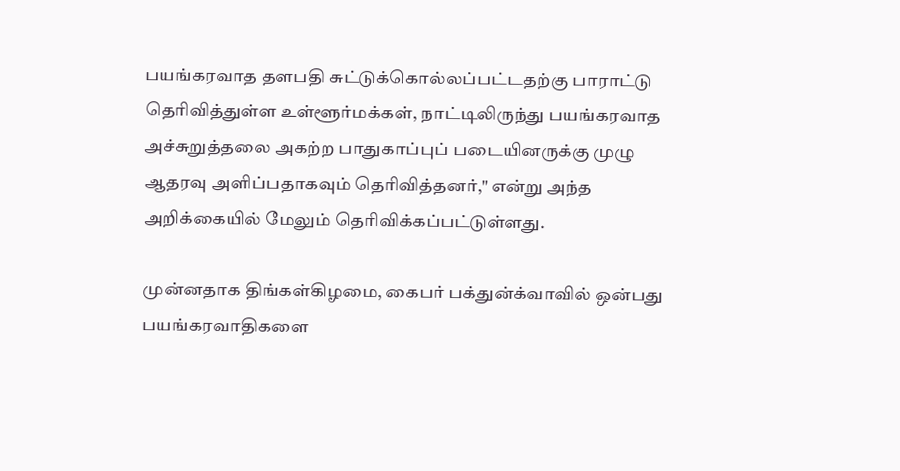பயங்கரவாத தளபதி சுட்டுக்கொல்லப்பட்டதற்கு பாராட்டு தெரிவித்துள்ள உள்ளூர்மக்கள், நாட்டிலிருந்து பயங்கரவாத அச்சுறுத்தலை அகற்ற பாதுகாப்புப் படையினருக்கு முழு ஆதரவு அளிப்பதாகவும் தெரிவித்தனர்," என்று அந்த அறிக்கையில் மேலும் தெரிவிக்கப்பட்டுள்ளது.

முன்னதாக திங்கள்கிழமை, கைபர் பக்துன்க்வாவில் ஒன்பது பயங்கரவாதிகளை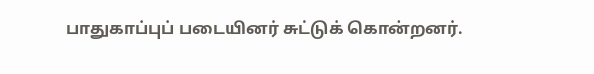பாதுகாப்புப் படையினர் சுட்டுக் கொன்றனர்.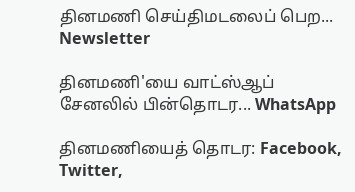தினமணி செய்திமடலைப் பெற... Newsletter

தினமணி'யை வாட்ஸ்ஆப் சேனலில் பின்தொடர... WhatsApp

தினமணியைத் தொடர: Facebook, Twitter,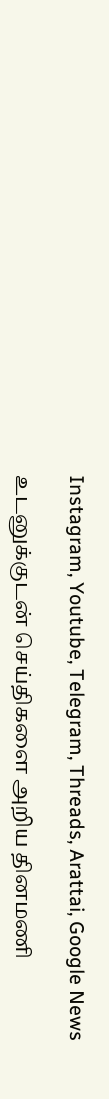Instagram, Youtube, Telegram, Threads, Arattai, Google News

உடனுக்குடன் செய்திகளை அறிய தினமணி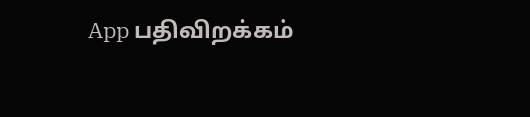App பதிவிறக்கம்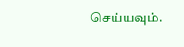செய்யவும்.